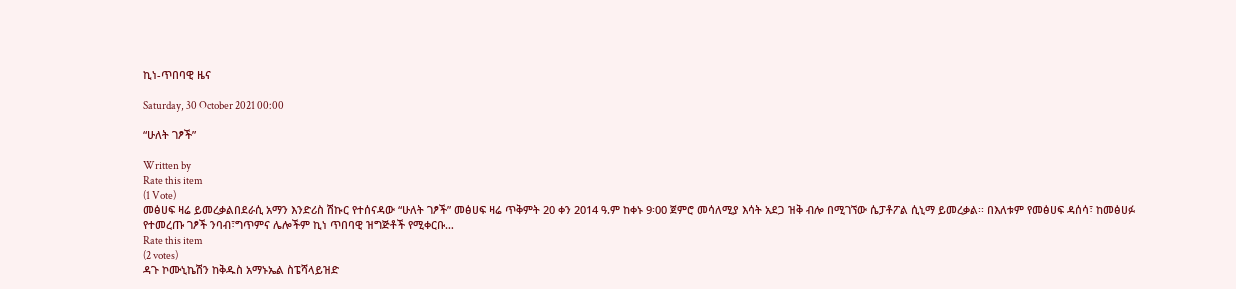ኪነ-ጥበባዊ ዜና

Saturday, 30 October 2021 00:00

“ሁለት ገፆች”

Written by
Rate this item
(1 Vote)
መፅሀፍ ዛሬ ይመረቃልበደራሲ አማን እንድሪስ ሽኩር የተሰናዳው “ሁለት ገፆች” መፅሀፍ ዛሬ ጥቅምት 20 ቀን 2014 ዓ.ም ከቀኑ 9፡00 ጀምሮ መሳለሚያ እሳት አደጋ ዝቅ ብሎ በሚገኘው ሴፓቶፖል ሲኒማ ይመረቃል፡፡ በእለቱም የመፅሀፍ ዳሰሳ፣ ከመፅሀፉ የተመረጡ ገፆች ንባብ፣ግጥምና ሌሎችም ኪነ ጥበባዊ ዝግጅቶች የሚቀርቡ…
Rate this item
(2 votes)
ዳጉ ኮሙኒኬሽን ከቅዱስ አማኑኤል ስፔሻላይዝድ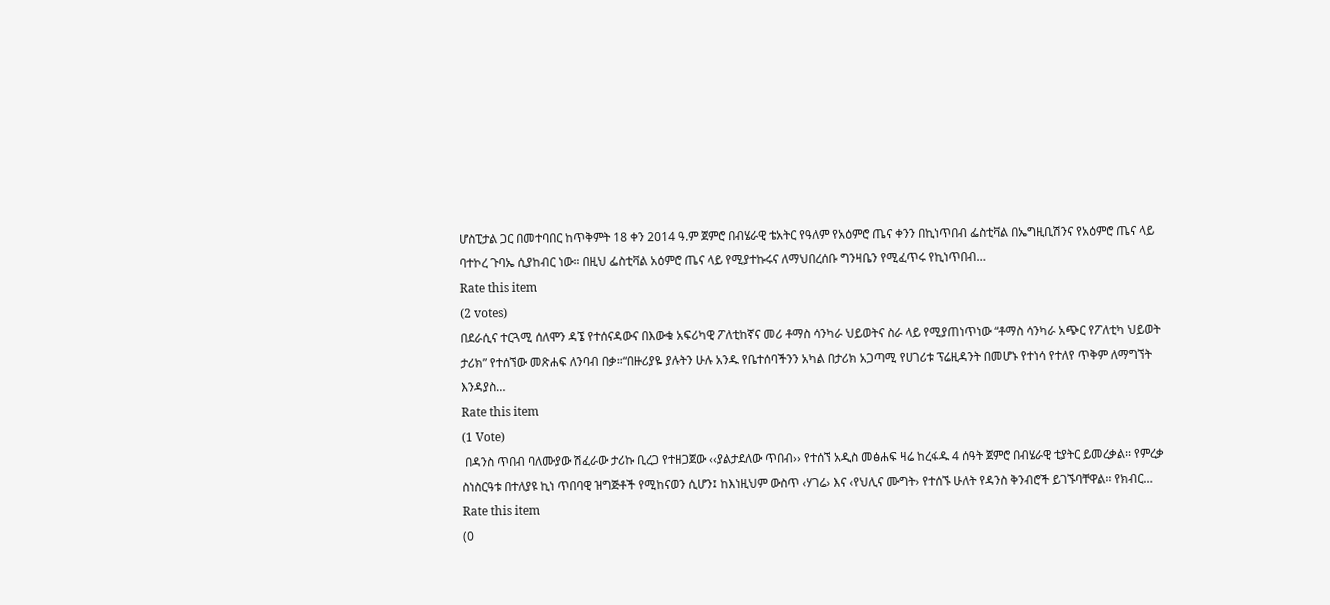ሆስፒታል ጋር በመተባበር ከጥቅምት 18 ቀን 2014 ዓ.ም ጀምሮ በብሄራዊ ቴአትር የዓለም የአዕምሮ ጤና ቀንን በኪነጥበብ ፌስቲቫል በኤግዚቢሽንና የአዕምሮ ጤና ላይ ባተኮረ ጉባኤ ሲያከብር ነው። በዚህ ፌስቲቫል አዕምሮ ጤና ላይ የሚያተኩሩና ለማህበረሰቡ ግንዛቤን የሚፈጥሩ የኪነጥበብ…
Rate this item
(2 votes)
በደራሲና ተርጓሚ ሰለሞን ዳኜ የተሰናዳውና በእውቁ አፍሪካዊ ፖለቲከኛና መሪ ቶማስ ሳንካራ ህይወትና ስራ ላይ የሚያጠነጥነው “ቶማስ ሳንካራ አጭር የፖለቲካ ህይወት ታሪክ” የተሰኘው መጽሐፍ ለንባብ በቃ።“በዙሪያዬ ያሉትን ሁሉ አንዱ የቤተሰባችንን አካል በታሪክ አጋጣሚ የሀገሪቱ ፕሬዚዳንት በመሆኑ የተነሳ የተለየ ጥቅም ለማግኘት እንዳያስ…
Rate this item
(1 Vote)
 በዳንስ ጥበብ ባለሙያው ሽፈራው ታሪኩ ቢረጋ የተዘጋጀው ‹‹ያልታደለው ጥበብ›› የተሰኘ አዲስ መፅሐፍ ዛሬ ከረፋዱ 4 ሰዓት ጀምሮ በብሄራዊ ቲያትር ይመረቃል፡፡ የምረቃ ስነስርዓቱ በተለያዩ ኪነ ጥበባዊ ዝግጅቶች የሚከናወን ሲሆን፤ ከእነዚህም ውስጥ ‹ሃገሬ› እና ‹የህሊና ሙግት› የተሰኙ ሁለት የዳንስ ቅንብሮች ይገኙባቸዋል፡፡ የክብር…
Rate this item
(0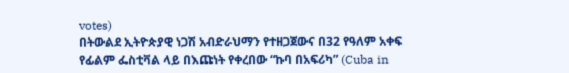votes)
በትውልደ ኢትዮጵያዊ ነጋሽ አብድራህማን የተዘጋጀውና በ32 የዓለም አቀፍ የፊልም ፌስቲቫል ላይ በእጩነት የቀረበው “ኩባ በአፍሪካ” (Cuba in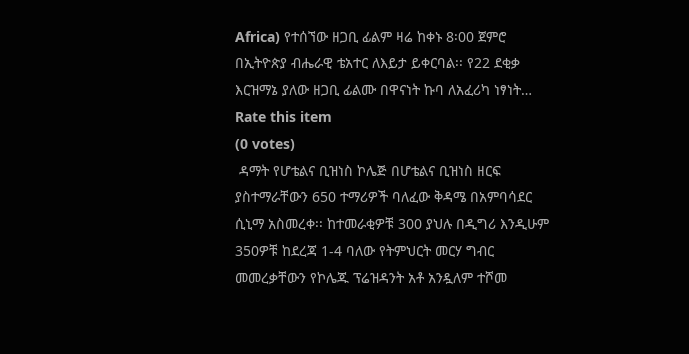Africa) የተሰኘው ዘጋቢ ፊልም ዛሬ ከቀኑ 8፡00 ጀምሮ በኢትዮጵያ ብሔራዊ ቴአተር ለእይታ ይቀርባል፡፡ የ22 ደቂቃ እርዝማኔ ያለው ዘጋቢ ፊልሙ በዋናነት ኩባ ለአፈሪካ ነፃነት…
Rate this item
(0 votes)
 ዳማት የሆቴልና ቢዝነስ ኮሌጅ በሆቴልና ቢዝነስ ዘርፍ ያስተማራቸውን 650 ተማሪዎች ባለፈው ቅዳሜ በአምባሳደር ሲኒማ አስመረቀ፡፡ ከተመራቂዎቹ 300 ያህሉ በዲግሪ እንዲሁም 350ዎቹ ከደረጃ 1-4 ባለው የትምህርት መርሃ ግብር መመረቃቸውን የኮሌጁ ፕሬዝዳንት አቶ አንዷለም ተሾመ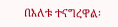በእለቱ ተናግረዋል፡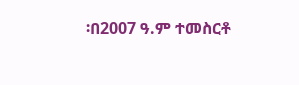፡በ2007 ዓ.ም ተመስርቶ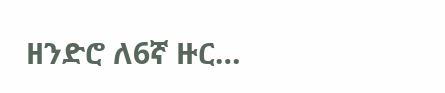ዘንድሮ ለ6ኛ ዙር…